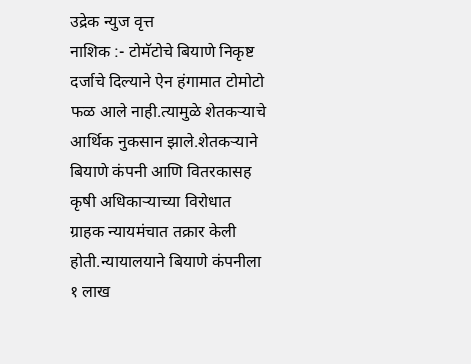उद्रेक न्युज वृत्त
नाशिक :- टोमॅटोचे बियाणे निकृष्ट दर्जाचे दिल्याने ऐन हंगामात टोमोटो फळ आले नाही.त्यामुळे शेतकऱ्याचे आर्थिक नुकसान झाले.शेतकऱ्याने बियाणे कंपनी आणि वितरकासह कृषी अधिकाऱ्याच्या विरोधात ग्राहक न्यायमंचात तक्रार केली होती.न्यायालयाने बियाणे कंपनीला १ लाख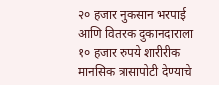२० हजार नुकसान भरपाई आणि वितरक दुकानदाराला १० हजार रुपये शारीरीक मानसिक त्रासापोटी देण्याचे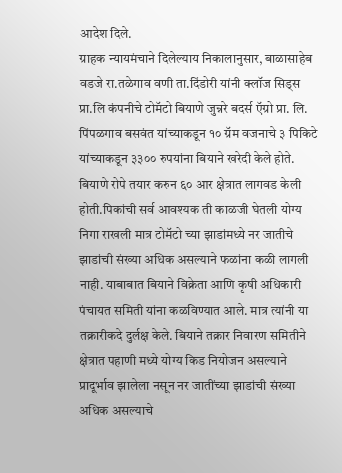आदेश दिले.
ग्राहक न्यायमंचाने दिलेल्याय निकालानुसार, बाळासाहेब वडजे रा.तळेगाव वणी ता.दिंडोरी यांनी क्लॉज सिड्स प्रा.लि कंपनीचे टोमॅटो बियाणे जुन्नरे बदर्स ऍग्रो प्रा. लि. पिंपळगाव बसवंत यांच्याकडून १० ग्रॅम वजनाचे ३ पिकिटे यांच्याकडून ३३०० रुपयांना बियाने खरेदी केले होते.
बियाणे रोपे तयार करुन ६० आर क्षेत्रात लागवड केली होती.पिकांची सर्व आवश्यक ती काळजी घेतली योग्य निगा राखली मात्र टोमॅटो च्या झाडांमध्ये नर जातीचे झाडांची संख्या अधिक असल्याने फळांना कळी लागली नाही. याबाबात बियाने विक्रेता आणि कृषी अधिकारी पंचायत समिती यांना कळविण्यात आले. मात्र त्यांनी या तक्रारीकदे दुर्लक्ष केले. बियाने तक्रार निवारण समितीने क्षेत्रात पहाणी मध्ये योग्य किड नियोजन असल्याने प्रादूर्भाव झालेला नसून नर जातींच्या झाडांची संख्या अधिक असल्याचे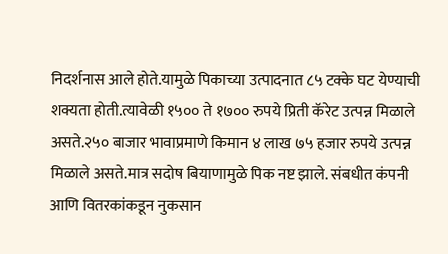निदर्शनास आले होते.यामुळे पिकाच्या उत्पादनात ८५ टक्के घट येण्याची शक्यता होती.त्यावेळी १५०० ते १७०० रुपये प्रिती कॅरेट उत्पन्न मिळाले असते.२५० बाजार भावाप्रमाणे किमान ४ लाख ७५ हजार रुपये उत्पन्न मिळाले असते.मात्र सदोष बियाणामुळे पिक नष्ट झाले. संबधीत कंपनी आणि वितरकांकडून नुकसान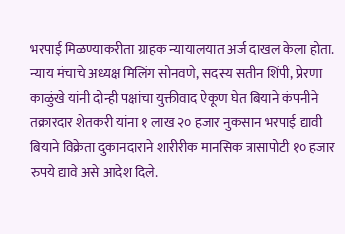भरपाई मिळण्याकरीता ग्राहक न्यायालयात अर्ज दाखल केला होता.
न्याय मंचाचे अध्यक्ष मिलिंग सोनवणे, सदस्य सतीन शिंपी, प्रेरणा काळुंखे यांनी दोन्ही पक्षांचा युक्तीवाद ऐकूण घेत बियाने कंपनीने तक्रारदार शेतकरी यांना १ लाख २० हजार नुकसान भरपाई द्यावी बियाने विक्रेता दुकानदाराने शारीरीक मानसिक त्रासापोटी १० हजार रुपये द्यावे असे आदेश दिले.